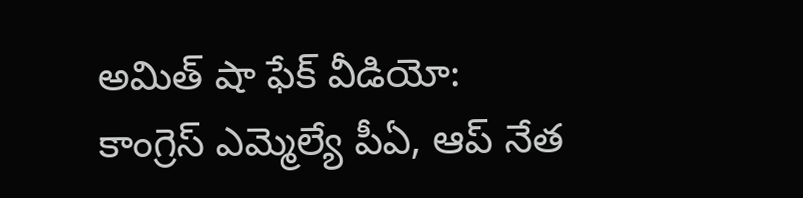అమిత్ షా ఫేక్ వీడియో: కాంగ్రెస్ ఎమ్మెల్యే పీఏ, ఆప్ నేత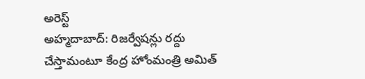అరెస్ట్
అహ్మదాబాద్: రిజర్వేషన్లు రద్దు చేస్తామంటూ కేంద్ర హోంమంత్రి అమిత్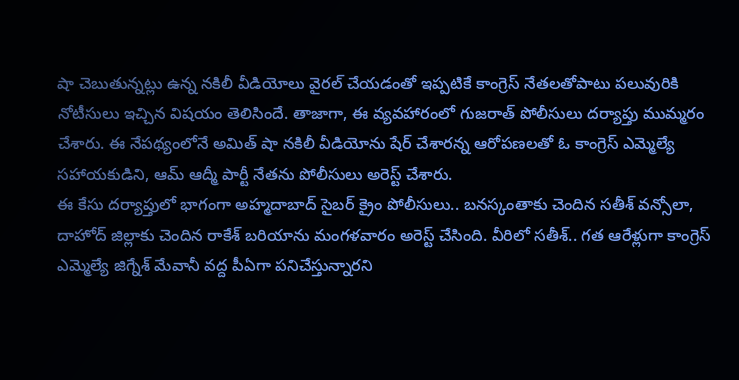షా చెబుతున్నట్లు ఉన్న నకిలీ వీడియోలు వైరల్ చేయడంతో ఇప్పటికే కాంగ్రెస్ నేతలతోపాటు పలువురికి నోటీసులు ఇచ్చిన విషయం తెలిసిందే. తాజాగా, ఈ వ్యవహారంలో గుజరాత్ పోలీసులు దర్యాప్తు ముమ్మరం చేశారు. ఈ నేపథ్యంలోనే అమిత్ షా నకిలీ వీడియోను షేర్ చేశారన్న ఆరోపణలతో ఓ కాంగ్రెస్ ఎమ్మెల్యే సహాయకుడిని, ఆమ్ ఆద్మీ పార్టీ నేతను పోలీసులు అరెస్ట్ చేశారు.
ఈ కేసు దర్యాప్తులో భాగంగా అహ్మదాబాద్ సైబర్ క్రైం పోలీసులు.. బనస్కంతాకు చెందిన సతీశ్ వన్సోలా, దాహోద్ జిల్లాకు చెందిన రాకేశ్ బరియాను మంగళవారం అరెస్ట్ చేసింది. వీరిలో సతీశ్.. గత ఆరేళ్లుగా కాంగ్రెస్ ఎమ్మెల్యే జిగ్నేశ్ మేవానీ వద్ద పీఏగా పనిచేస్తున్నారని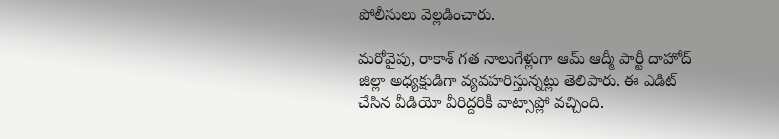పోలీసులు వెల్లడించారు.

మరోవైపు, రాకాశ్ గత నాలుగేళ్లుగా ఆమ్ ఆద్మీ పార్టీ దాహోద్ జిల్లా అధ్యక్షుడిగా వ్యవహరిస్తున్నట్లు తెలిపారు. ఈ ఎడిట్ చేసిన వీడియో వీరిద్దరికీ వాట్సాప్లో వచ్చింది.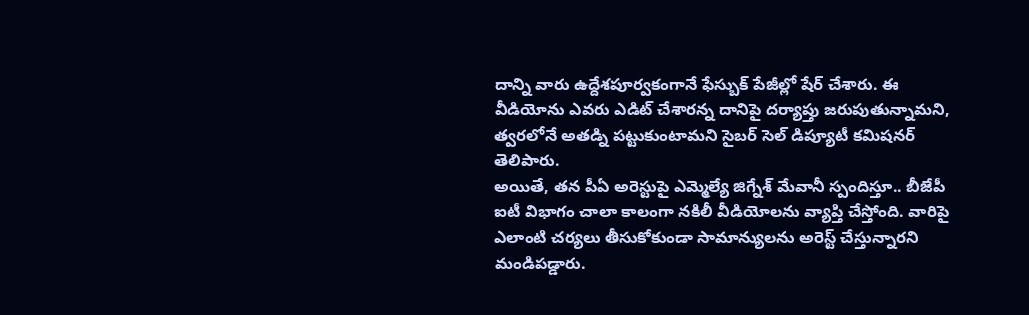దాన్ని వారు ఉద్దేశపూర్వకంగానే ఫేస్బుక్ పేజీల్లో షేర్ చేశారు. ఈ వీడియోను ఎవరు ఎడిట్ చేశారన్న దానిపై దర్యాప్తు జరుపుతున్నామని, త్వరలోనే అతడ్ని పట్టుకుంటామని సైబర్ సెల్ డిప్యూటీ కమిషనర్ తెలిపారు.
అయితే, తన పీఏ అరెస్టుపై ఎమ్మెల్యే జిగ్నేశ్ మేవానీ స్పందిస్తూ.. బీజేపీ ఐటీ విభాగం చాలా కాలంగా నకిలీ వీడియోలను వ్యాప్తి చేస్తోంది. వారిపై ఎలాంటి చర్యలు తీసుకోకుండా సామాన్యులను అరెస్ట్ చేస్తున్నారని మండిపడ్డారు.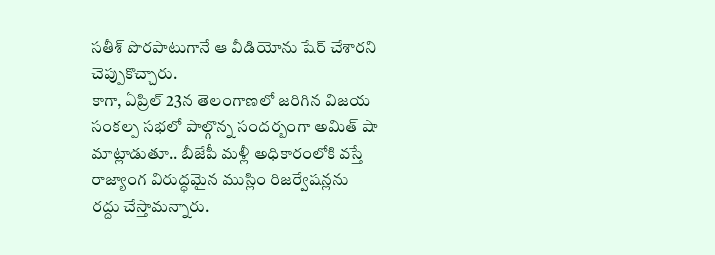సతీశ్ పొరపాటుగానే ఆ వీడియోను షేర్ చేశారని చెప్పుకొచ్చారు.
కాగా, ఏప్రిల్ 23న తెలంగాణలో జరిగిన విజయ సంకల్ప సభలో పాల్గొన్న సందర్బంగా అమిత్ షా మాట్లాడుతూ.. బీజేపీ మళ్లీ అధికారంలోకి వస్తే రాజ్యాంగ విరుద్ధమైన ముస్లిం రిజర్వేషన్లను రద్దు చేస్తామన్నారు.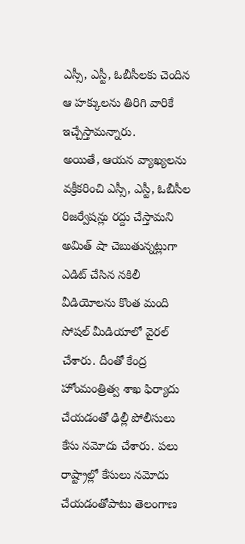ఎస్సీ, ఎస్టీ, ఓబీసీలకు చెందిన ఆ హక్కులను తిరిగి వారికే ఇచ్చేస్తామన్నారు.
అయితే, ఆయన వ్యాఖ్యలను వక్రీకరించి ఎస్సీ, ఎస్టీ, ఓబీసీల రిజర్వేషన్లు రద్దు చేస్తామని అమిత్ షా చెబుతున్నట్లుగా ఎడిట్ చేసిన నకిలీ వీడియోలను కొంత మంది సోషల్ మీడియాలో వైరల్ చేశారు. దీంతో కేంద్ర హోంమంత్రిత్వ శాఖ ఫిర్యాదు చేయడంతో ఢిల్లీ పోలీసులు కేసు నమోదు చేశారు. పలు రాష్ట్రాల్లో కేసులు నమోదు చేయడంతోపాటు తెలంగాణ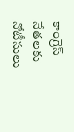కాంగ్రెస్ నేతలకు నోటీసులు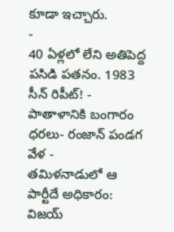కూడా ఇచ్చారు.
-
40 ఏళ్లలో లేని అతిపెద్ద పసిడి పతనం. 1983 సీన్ రిపీట్! -
పాతాళానికి బంగారం ధరలు- రంజాన్ పండగ వేళ -
తమిళనాడులో ఆ పార్టీదే అధికారం: విజయ్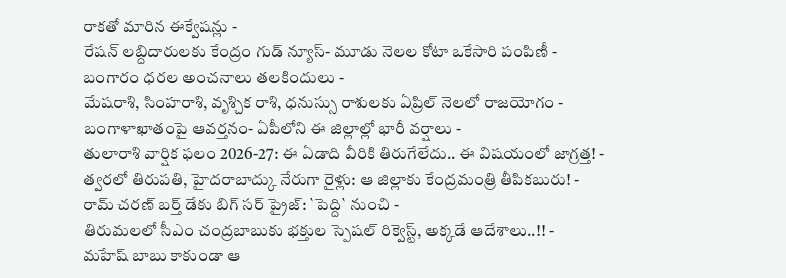రాకతో మారిన ఈక్వేషన్లు -
రేషన్ లబ్దిదారులకు కేంద్రం గుడ్ న్యూస్- మూడు నెలల కోటా ఒకేసారి పంపిణీ -
బంగారం ధరల అంచనాలు తలకిందులు -
మేషరాశి, సింహరాశి, వృశ్చిక రాశి, ధనుస్సు రాశులకు ఏప్రిల్ నెలలో రాజయోగం -
బంగాళాఖాతంపై ఆవర్తనం- ఏపీలోని ఈ జిల్లాల్లో భారీ వర్షాలు -
తులారాశి వార్షిక ఫలం 2026-27: ఈ ఏడాది వీరికి తిరుగేలేదు.. ఈ విషయంలో జాగ్రత్త! -
త్వరలో తిరుపతి, హైదరాబాద్కు నేరుగా రైళ్లు: ఆ జిల్లాకు కేంద్రమంత్రి తీపికబురు! -
రామ్ చరణ్ బర్త్ డేకు బిగ్ సర్ ప్రైజ్: `పెద్ది` నుంచి -
తిరుమలలో సీఎం చంద్రబాబుకు భక్తుల స్పెషల్ రిక్వెస్ట్, అక్కడే ఆదేశాలు..!! -
మహేష్ బాబు కాకుండా ఆ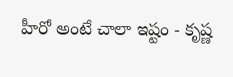హీరో అంటే చాలా ఇష్టం - కృష్ణ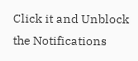Click it and Unblock the Notifications